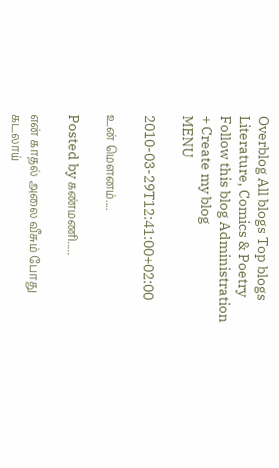Overblog All blogs Top blogs Literature, Comics & Poetry
Follow this blog Administration + Create my blog
MENU

2010-03-29T12:41:00+02:00

உன் மௌனம்....

Posted by கண்மணி.....

என் காதல் அலை வீசும் போது கடலாய்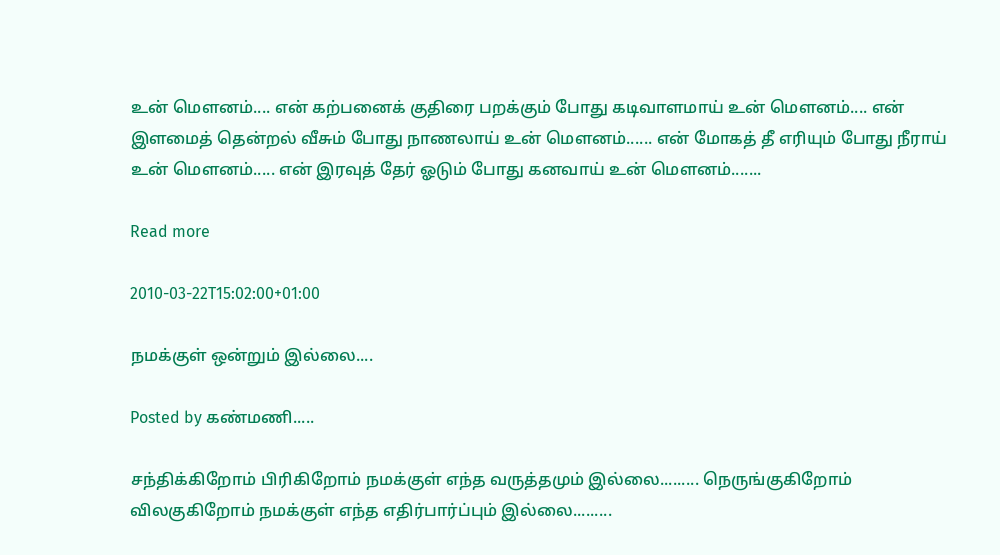உன் மௌனம்.... என் கற்பனைக் குதிரை பறக்கும் போது கடிவாளமாய் உன் மௌனம்.... என் இளமைத் தென்றல் வீசும் போது நாணலாய் உன் மௌனம்...... என் மோகத் தீ எரியும் போது நீராய் உன் மௌனம்..... என் இரவுத் தேர் ஓடும் போது கனவாய் உன் மௌனம்.......

Read more

2010-03-22T15:02:00+01:00

நமக்குள் ஒன்றும் இல்லை....

Posted by கண்மணி.....

சந்திக்கிறோம் பிரிகிறோம் நமக்குள் எந்த வருத்தமும் இல்லை......... நெருங்குகிறோம் விலகுகிறோம் நமக்குள் எந்த எதிர்பார்ப்பும் இல்லை.........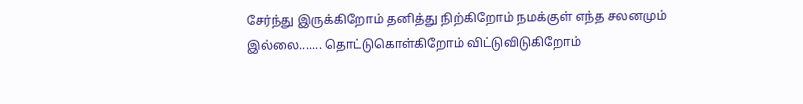சேர்ந்து இருக்கிறோம் தனித்து நிற்கிறோம் நமக்குள் எந்த சலனமும் இல்லை....... தொட்டுகொள்கிறோம் விட்டுவிடுகிறோம்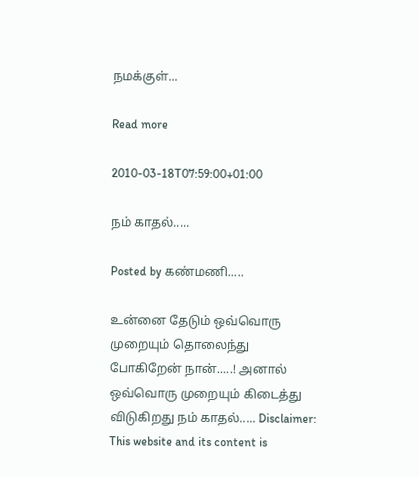நமக்குள்...

Read more

2010-03-18T07:59:00+01:00

நம் காதல்.....

Posted by கண்மணி.....

உன்னை தேடும் ஒவ்வொரு முறையும் தொலைந்து போகிறேன் நான்.....! அனால் ஒவ்வொரு முறையும் கிடைத்து விடுகிறது நம் காதல்..... Disclaimer: This website and its content is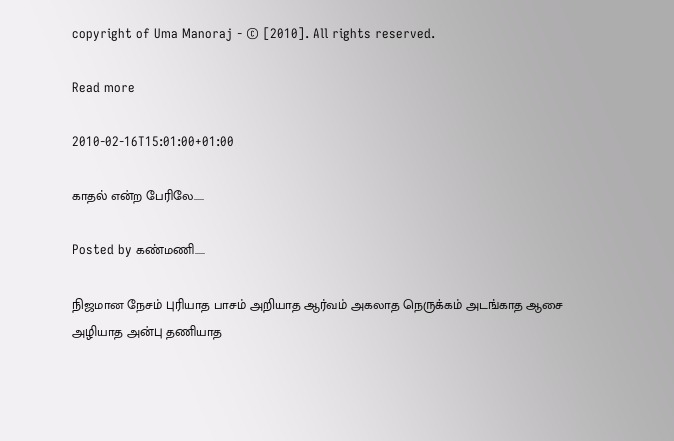copyright of Uma Manoraj - © [2010]. All rights reserved.

Read more

2010-02-16T15:01:00+01:00

காதல் என்ற பேரிலே.....

Posted by கண்மணி.....

நிஜமான நேசம் புரியாத பாசம் அறியாத ஆர்வம் அகலாத நெருக்கம் அடங்காத ஆசை அழியாத அன்பு தணியாத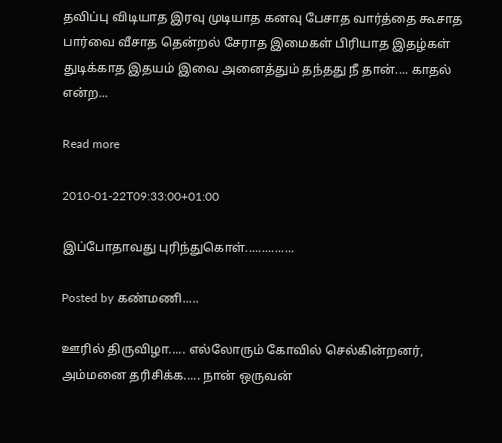தவிப்பு விடியாத இரவு முடியாத கனவு பேசாத வார்த்தை கூசாத பார்வை வீசாத தென்றல் சேராத இமைகள் பிரியாத இதழ்கள் துடிக்காத இதயம் இவை அனைத்தும் தந்தது நீ தான்.... காதல் என்ற...

Read more

2010-01-22T09:33:00+01:00

இப்போதாவது புரிந்துகொள்...............

Posted by கண்மணி.....

ஊரில் திருவிழா..... எல்லோரும் கோவில் செல்கின்றனர், அம்மனை தரிசிக்க..... நான் ஒருவன்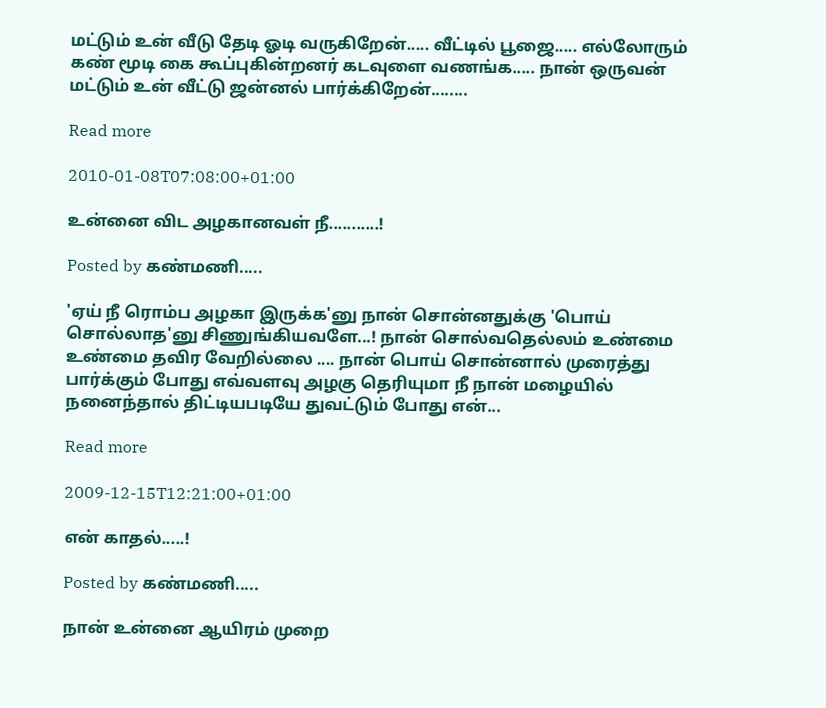மட்டும் உன் வீடு தேடி ஓடி வருகிறேன்..... வீட்டில் பூஜை..... எல்லோரும் கண் மூடி கை கூப்புகின்றனர் கடவுளை வணங்க..... நான் ஒருவன் மட்டும் உன் வீட்டு ஜன்னல் பார்க்கிறேன்........

Read more

2010-01-08T07:08:00+01:00

உன்னை விட அழகானவள் நீ...........!

Posted by கண்மணி.....

'ஏய் நீ ரொம்ப அழகா இருக்க'னு நான் சொன்னதுக்கு 'பொய் சொல்லாத'னு சிணுங்கியவளே...! நான் சொல்வதெல்லம் உண்மை உண்மை தவிர வேறில்லை .... நான் பொய் சொன்னால் முரைத்து பார்க்கும் போது எவ்வளவு அழகு தெரியுமா நீ நான் மழையில் நனைந்தால் திட்டியபடியே துவட்டும் போது என்...

Read more

2009-12-15T12:21:00+01:00

என் காதல்.....!

Posted by கண்மணி.....

நான் உன்னை ஆயிரம் முறை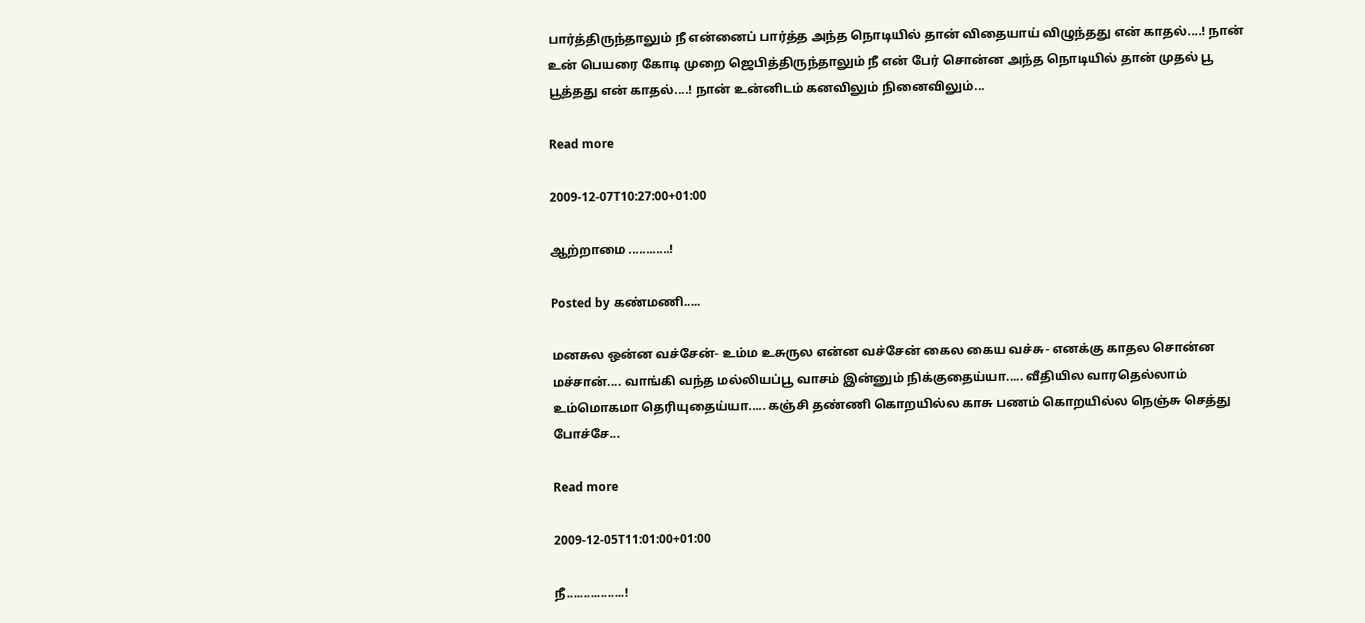பார்த்திருந்தாலும் நீ என்னைப் பார்த்த அந்த நொடியில் தான் விதையாய் விழுந்தது என் காதல்....! நான் உன் பெயரை கோடி முறை ஜெபித்திருந்தாலும் நீ என் பேர் சொன்ன அந்த நொடியில் தான் முதல் பூ பூத்தது என் காதல்....! நான் உன்னிடம் கனவிலும் நினைவிலும்...

Read more

2009-12-07T10:27:00+01:00

ஆற்றாமை ............!

Posted by கண்மணி.....

மனசுல ஒன்ன வச்சேன்- உம்ம உசுருல என்ன வச்சேன் கைல கைய வச்சு- எனக்கு காதல சொன்ன மச்சான்.... வாங்கி வந்த மல்லியப்பூ வாசம் இன்னும் நிக்குதைய்யா..... வீதியில வாரதெல்லாம் உம்மொகமா தெரியுதைய்யா..... கஞ்சி தண்ணி கொறயில்ல காசு பணம் கொறயில்ல நெஞ்சு செத்து போச்சே...

Read more

2009-12-05T11:01:00+01:00

நீ.................!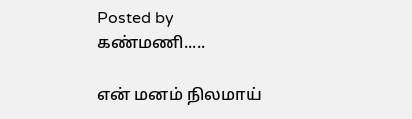Posted by கண்மணி.....

என் மனம் நிலமாய்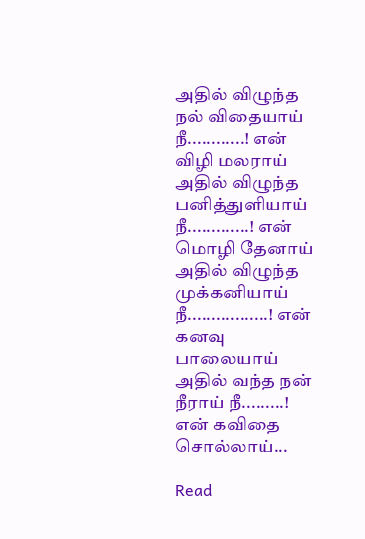அதில் விழுந்த நல் விதையாய் நீ............! என் விழி மலராய் அதில் விழுந்த பனித்துளியாய் நீ.............! என் மொழி தேனாய் அதில் விழுந்த முக்கனியாய் நீ.................! என் கனவு பாலையாய் அதில் வந்த நன் நீராய் நீ.........! என் கவிதை சொல்லாய்...

Read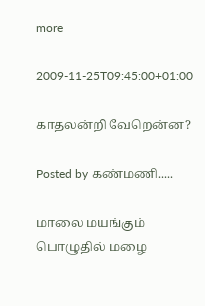more

2009-11-25T09:45:00+01:00

காதலன்றி வேறென்ன?

Posted by கண்மணி.....

மாலை மயங்கும் பொழுதில் மழை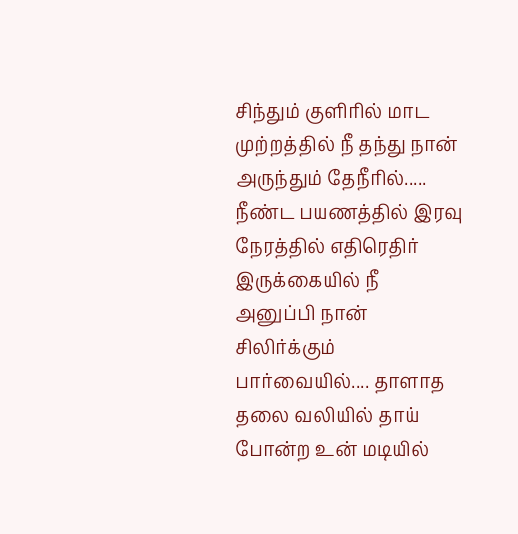சிந்தும் குளிரில் மாட முற்றத்தில் நீ தந்து நான் அருந்தும் தேநீரில்..... நீண்ட பயணத்தில் இரவு நேரத்தில் எதிரெதிர் இருக்கையில் நீ அனுப்பி நான் சிலிர்க்கும் பார்வையில்.... தாளாத தலை வலியில் தாய் போன்ற உன் மடியில்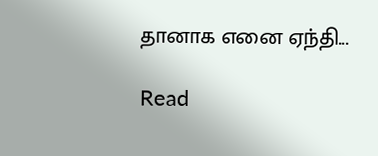தானாக எனை ஏந்தி...

Read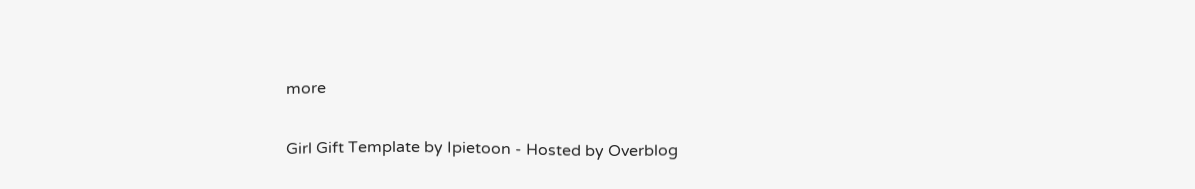more

Girl Gift Template by Ipietoon - Hosted by Overblog